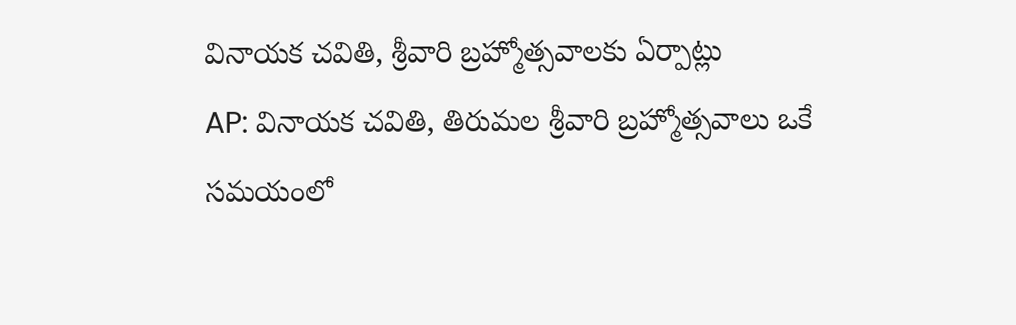వినాయక చవితి, శ్రీవారి బ్రహ్మోత్సవాలకు ఏర్పాట్లు
AP: వినాయక చవితి, తిరుమల శ్రీవారి బ్రహ్మోత్సవాలు ఒకే సమయంలో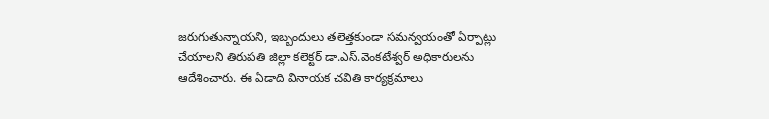జరుగుతున్నాయని, ఇబ్బందులు తలెత్తకుండా సమన్వయంతో ఏర్పాట్లు చేయాలని తిరుపతి జిల్లా కలెక్టర్ డా.ఎస్.వెంకటేశ్వర్ అధికారులను ఆదేశించారు. ఈ ఏడాది వినాయక చవితి కార్యక్రమాలు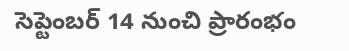సెప్టెంబర్ 14 నుంచి ప్రారంభం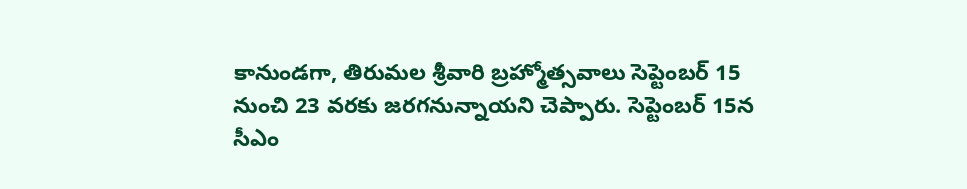కానుండగా, తిరుమల శ్రీవారి బ్రహ్మోత్సవాలు సెప్టెంబర్ 15 నుంచి 23 వరకు జరగనున్నాయని చెప్పారు. సెప్టెంబర్ 15న సీఎం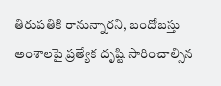తిరుపతికి రానున్నారని, బందోబస్తు అంశాలపై ప్రత్యేక దృష్టి సారించాల్సిన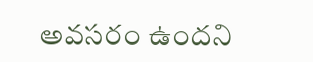అవసరం ఉందని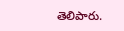తెలిపారు.